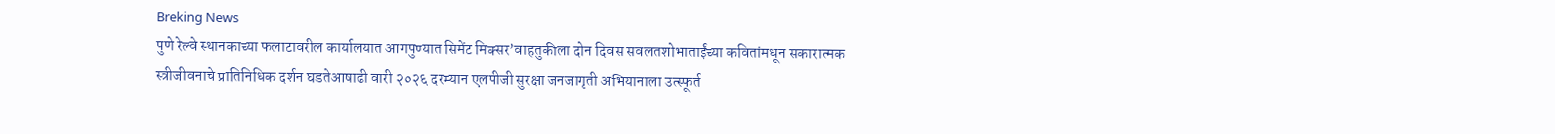Breking News
पुणे रेल्वे स्थानकाच्या फलाटावरील कार्यालयात आगपुण्यात सिमेंट मिक्सर’वाहतुकीला दोन दिवस सवलतशोभाताईंच्या कवितांमधून सकारात्मक स्त्रीजीवनाचे प्रातिनिधिक दर्शन घडतेआषाढी वारी २०२६ दरम्यान एलपीजी सुरक्षा जनजागृती अभियानाला उत्स्फूर्त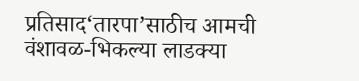प्रतिसाद‘तारपा’साठीच आमची वंशावळ-भिकल्या लाडक्या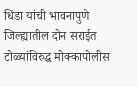धिंडा यांची भावनापुणे जिल्ह्यातील दोन सराईत टोळ्यांविरुद्ध मोक्कापोलीस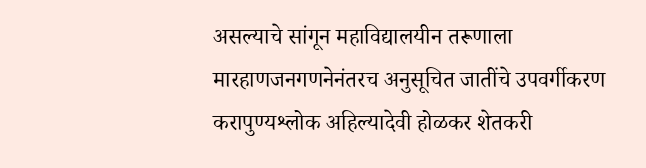असल्याचे सांगून महाविद्यालयीन तरूणाला मारहाणजनगणनेनंतरच अनुसूचित जातींचे उपवर्गीकरण करापुण्यश्लोक अहिल्यादेवी होळकर शेतकरी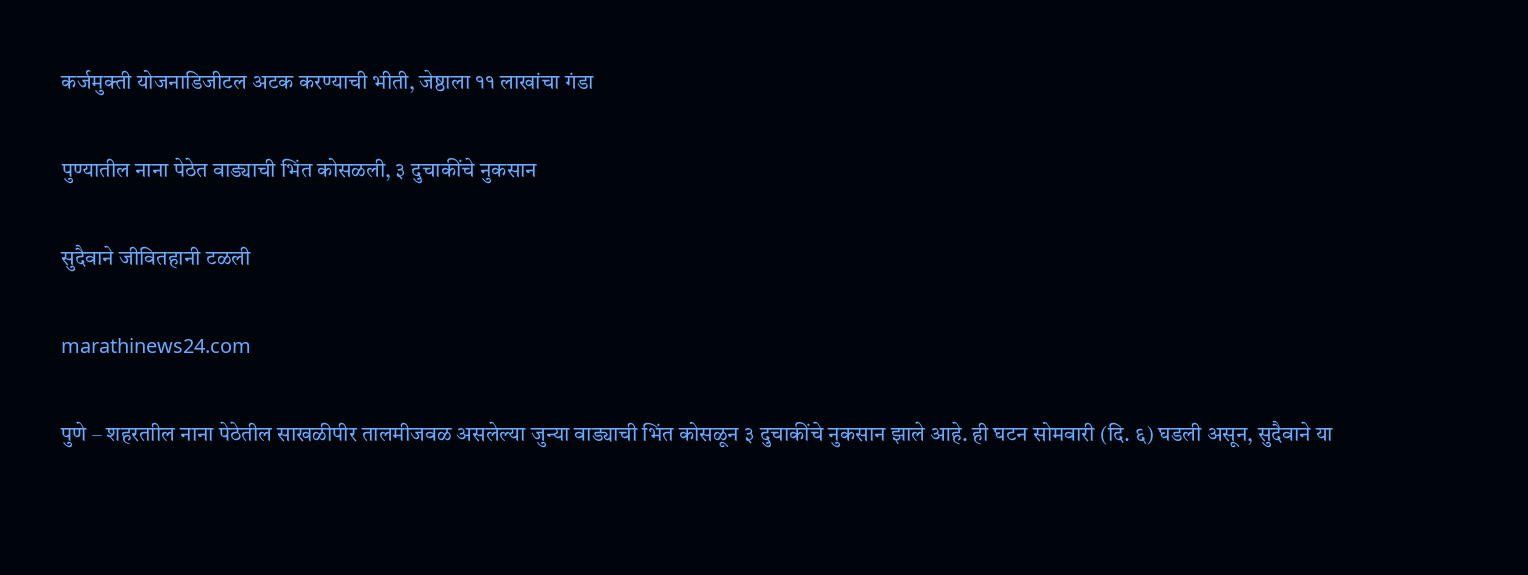कर्जमुक्ती योजनाडिजीटल अटक करण्याची भीती, जेष्ठाला ११ लाखांचा गंडा

पुण्यातील नाना पेठेत वाड्याची भिंत कोसळली, ३ दुचाकींचे नुकसान

सुदैवाने जीवितहानी टळली

marathinews24.com

पुणे – शहरताील नाना पेठेतील साखळीपीर तालमीजवळ असलेल्या जुन्या वाड्याची भिंत कोसळून ३ दुचाकींचे नुकसान झाले आहे. ही घटन सोमवारी (दि. ६) घडली असून, सुदैवाने या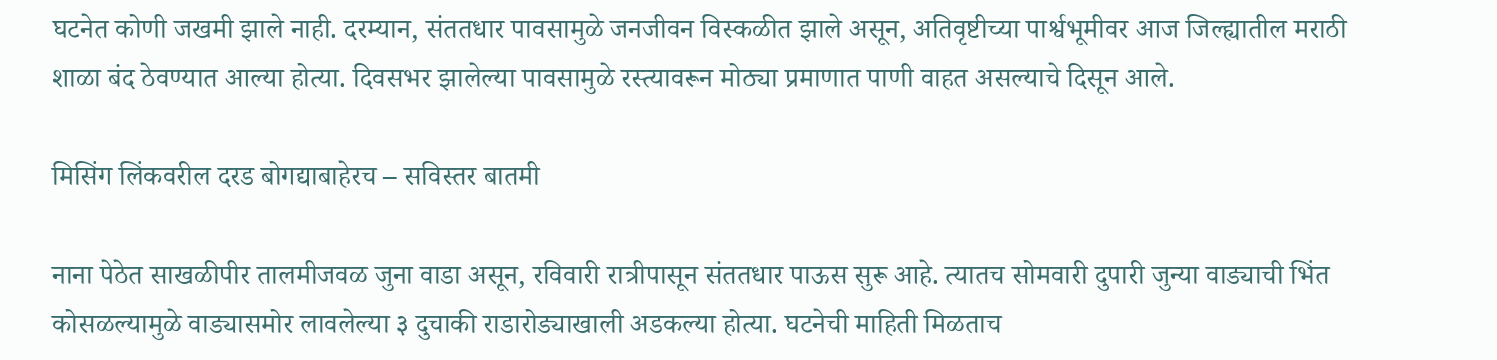घटनेत कोणी जखमी झाले नाही. दरम्यान, संततधार पावसामुळे जनजीवन विस्कळीत झाले असून, अतिवृष्टीच्या पार्श्वभूमीवर आज जिल्ह्यातील मराठी शाळा बंद ठेवण्यात आल्या होत्या. दिवसभर झालेल्या पावसामुळे रस्त्यावरून मोठ्या प्रमाणात पाणी वाहत असल्याचे दिसून आले.

मिसिंग लिंकवरील दरड बोगद्याबाहेरच – सविस्तर बातमी

नाना पेठेत साखळीपीर तालमीजवळ जुना वाडा असून, रविवारी रात्रीपासून संततधार पाऊस सुरू आहे. त्यातच सोमवारी दुपारी जुन्या वाड्याची भिंत कोसळल्यामुळे वाड्यासमोर लावलेल्या ३ दुचाकी राडारोड्याखाली अडकल्या होत्या. घटनेची माहिती मिळताच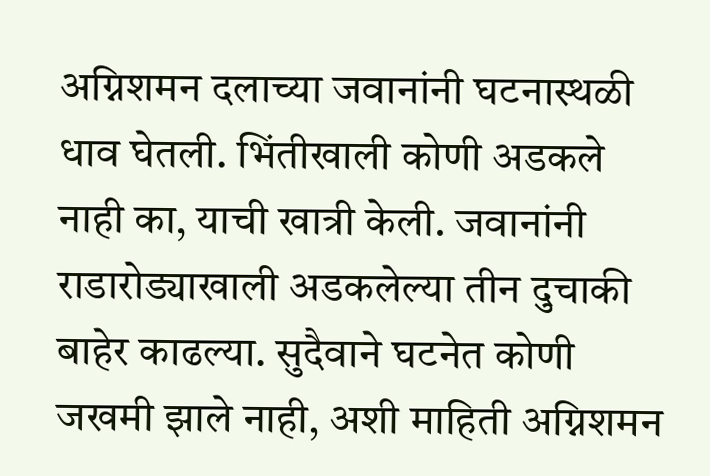अग्निशमन दलाच्या जवानांनी घटनास्थळी धाव घेतली. भिंतीखाली कोणी अडकले नाही का, याची खात्री केली. जवानांनी राडारोड्याखाली अडकलेल्या तीन दुचाकी बाहेर काढल्या. सुदैवाने घटनेत कोणी जखमी झाले नाही, अशी माहिती अग्निशमन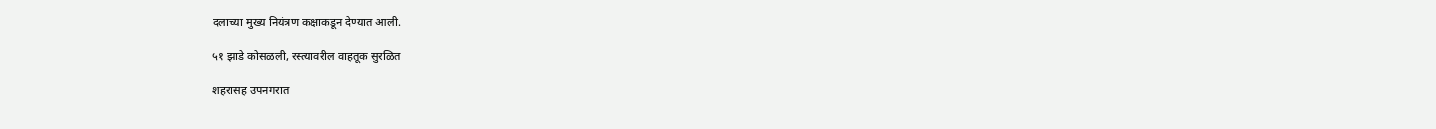दलाच्या मुख्य नियंत्रण कक्षाकडून देण्यात आली.

५१ झाडे कोसळली, रस्त्यावरील वाहतूक सुरळित

शहरासह उपनगरात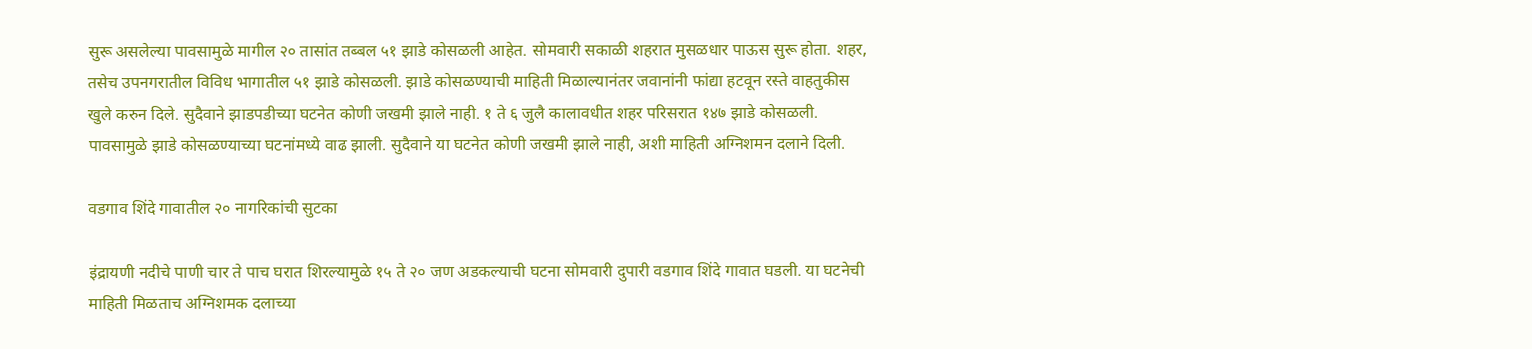सुरू असलेल्या पावसामुळे मागील २० तासांत तब्बल ५१ झाडे कोसळली आहेत. सोमवारी सकाळी शहरात मुसळधार पाऊस सुरू होता. शहर, तसेच उपनगरातील विविध भागातील ५१ झाडे कोसळली. झाडे कोसळण्याची माहिती मिळाल्यानंतर जवानांनी फांद्या हटवून रस्ते वाहतुकीस खुले करुन दिले. सुदैवाने झाडपडीच्या घटनेत कोणी जखमी झाले नाही. १ ते ६ जुलै कालावधीत शहर परिसरात १४७ झाडे कोसळली. पावसामुळे झाडे कोसळण्याच्या घटनांमध्ये वाढ झाली. सुदैवाने या घटनेत कोणी जखमी झाले नाही, अशी माहिती अग्निशमन दलाने दिली.

वडगाव शिंदे गावातील २० नागरिकांची सुटका

इंद्रायणी नदीचे पाणी चार ते पाच घरात शिरल्यामुळे १५ ते २० जण अडकल्याची घटना सोमवारी दुपारी वडगाव शिंदे गावात घडली. या घटनेची माहिती मिळताच अग्निशमक दलाच्या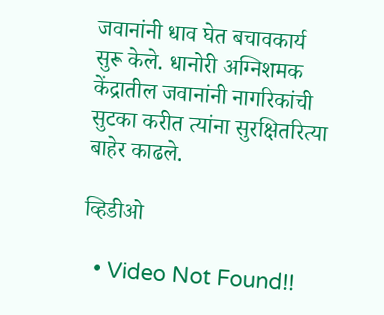जवानांनी धाव घेत बचावकार्य सुरू केले. धानोरी अग्निशमक केंद्रातील जवानांनी नागरिकांची सुटका करीत त्यांना सुरक्षितरित्या बाहेर काढले.

व्हिडीओ

  • Video Not Found!!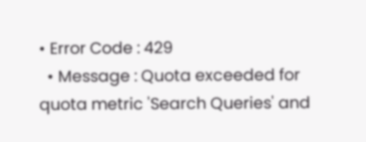• Error Code : 429
  • Message : Quota exceeded for quota metric 'Search Queries' and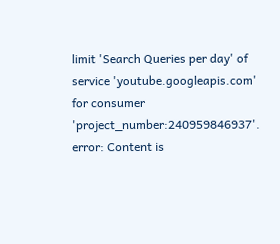limit 'Search Queries per day' of service 'youtube.googleapis.com' for consumer 'project_number:240959846937'.
error: Content is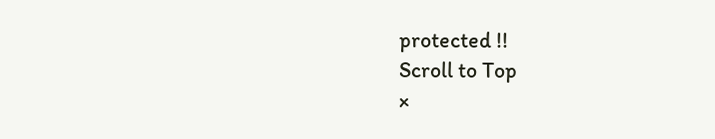protected !!
Scroll to Top
×